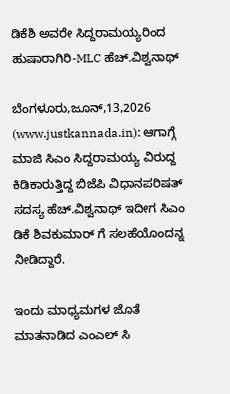ಡಿಕೆಶಿ ಅವರೇ ಸಿದ್ದರಾಮಯ್ಯರಿಂದ ಹುಷಾರಾಗಿರಿ-MLC ಹೆಚ್.ವಿಶ್ವನಾಥ್

ಬೆಂಗಳೂರು,ಜೂನ್,13,2026 (www.justkannada.in): ಆಗಾಗ್ಗೆ ಮಾಜಿ ಸಿಎಂ ಸಿದ್ದರಾಮಯ್ಯ ವಿರುದ್ದ ಕಿಡಿಕಾರುತ್ತಿದ್ದ ಬಿಜೆಪಿ ವಿಧಾನಪರಿಷತ್ ಸದಸ್ಯ ಹೆಚ್.ವಿಶ್ವನಾಥ್ ಇದೀಗ ಸಿಎಂ ಡಿಕೆ ಶಿವಕುಮಾರ್ ಗೆ ಸಲಹೆಯೊಂದನ್ನ ನೀಡಿದ್ದಾರೆ.

ಇಂದು ಮಾಧ್ಯಮಗಳ ಜೊತೆ ಮಾತನಾಡಿದ ಎಂಎಲ್ ಸಿ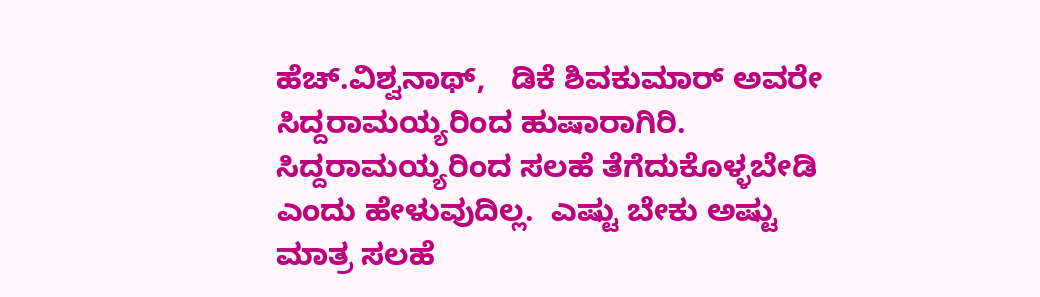ಹೆಚ್.ವಿಶ್ವನಾಥ್,   ಡಿಕೆ ಶಿವಕುಮಾರ್ ಅವರೇ  ಸಿದ್ದರಾಮಯ್ಯರಿಂದ ಹುಷಾರಾಗಿರಿ.  ಸಿದ್ದರಾಮಯ್ಯರಿಂದ ಸಲಹೆ ತೆಗೆದುಕೊಳ್ಳಬೇಡಿ ಎಂದು ಹೇಳುವುದಿಲ್ಲ.  ಎಷ್ಟು ಬೇಕು ಅಷ್ಟು  ಮಾತ್ರ ಸಲಹೆ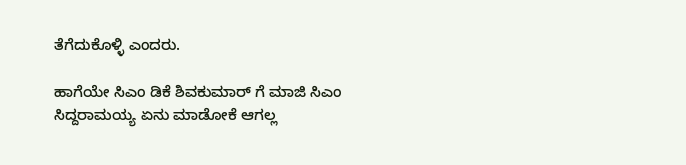ತೆಗೆದುಕೊಳ್ಳಿ ಎಂದರು.

ಹಾಗೆಯೇ ಸಿಎಂ ಡಿಕೆ ಶಿವಕುಮಾರ್ ಗೆ ಮಾಜಿ ಸಿಎಂ ಸಿದ್ದರಾಮಯ್ಯ ಏನು ಮಾಡೋಕೆ ಆಗಲ್ಲ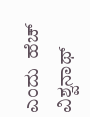ಎಂದು  ಹೆಚ್ ವಿಶ್ವನಾಥ್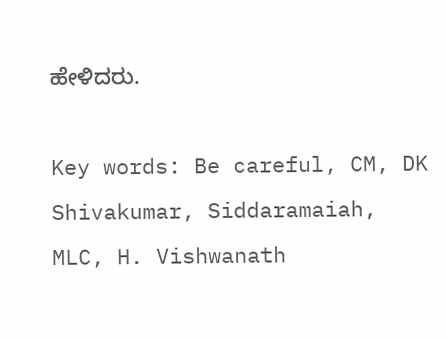ಹೇಳಿದರು.

Key words: Be careful, CM, DK Shivakumar, Siddaramaiah, MLC, H. Vishwanath